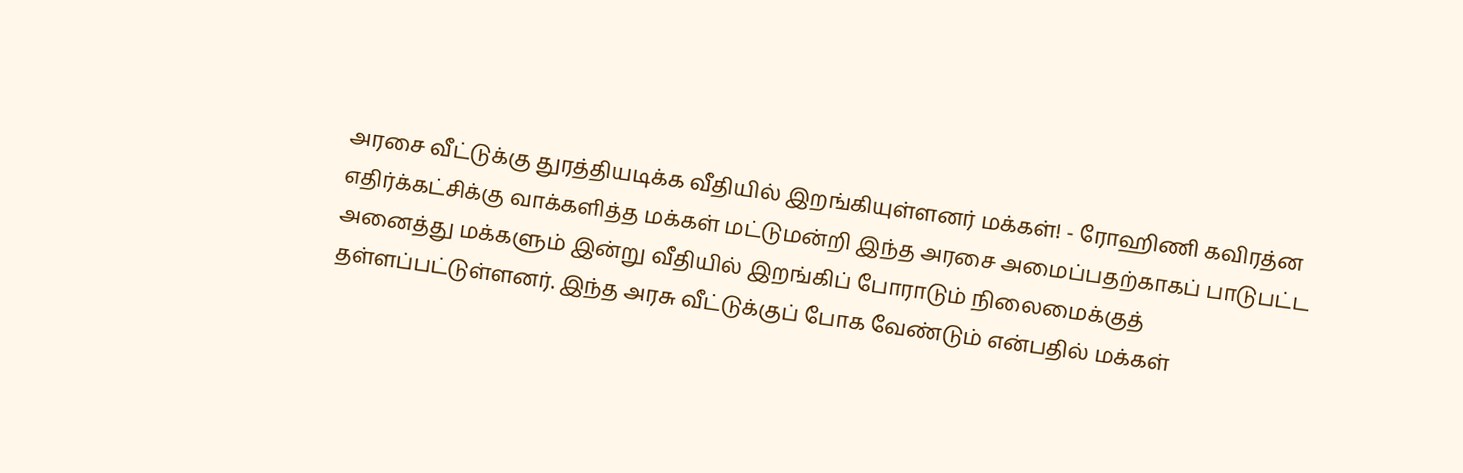அரசை வீட்டுக்கு துரத்தியடிக்க வீதியில் இறங்கியுள்ளனர் மக்கள்! - ரோஹிணி கவிரத்ன
எதிர்க்கட்சிக்கு வாக்களித்த மக்கள் மட்டுமன்றி இந்த அரசை அமைப்பதற்காகப் பாடுபட்ட அனைத்து மக்களும் இன்று வீதியில் இறங்கிப் போராடும் நிலைமைக்குத் தள்ளப்பட்டுள்ளனர். இந்த அரசு வீட்டுக்குப் போக வேண்டும் என்பதில் மக்கள்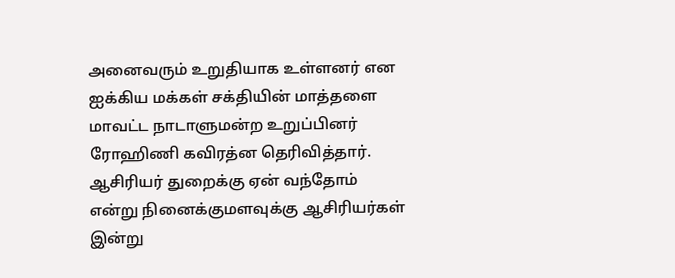அனைவரும் உறுதியாக உள்ளனர் என ஐக்கிய மக்கள் சக்தியின் மாத்தளை மாவட்ட நாடாளுமன்ற உறுப்பினர் ரோஹிணி கவிரத்ன தெரிவித்தார்.
ஆசிரியர் துறைக்கு ஏன் வந்தோம் என்று நினைக்குமளவுக்கு ஆசிரியர்கள் இன்று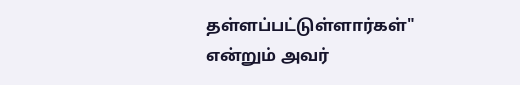தள்ளப்பட்டுள்ளார்கள்" என்றும் அவர்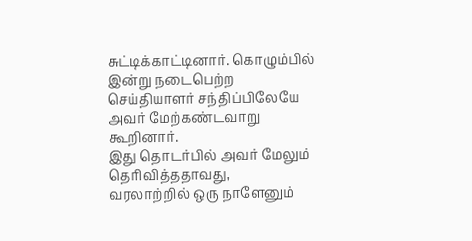சுட்டிக்காட்டினார். கொழும்பில் இன்று நடைபெற்ற செய்தியாளர் சந்திப்பிலேயே அவர் மேற்கண்டவாறு கூறினார்.
இது தொடர்பில் அவர் மேலும் தெரிவித்ததாவது,
வரலாற்றில் ஒரு நாளேனும்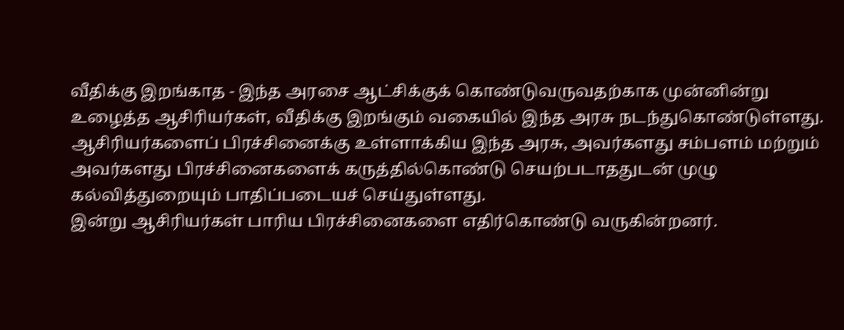வீதிக்கு இறங்காத - இந்த அரசை ஆட்சிக்குக் கொண்டுவருவதற்காக முன்னின்று உழைத்த ஆசிரியர்கள், வீதிக்கு இறங்கும் வகையில் இந்த அரசு நடந்துகொண்டுள்ளது.
ஆசிரியர்களைப் பிரச்சினைக்கு உள்ளாக்கிய இந்த அரசு, அவர்களது சம்பளம் மற்றும் அவர்களது பிரச்சினைகளைக் கருத்தில்கொண்டு செயற்படாததுடன் முழு கல்வித்துறையும் பாதிப்படையச் செய்துள்ளது.
இன்று ஆசிரியர்கள் பாரிய பிரச்சினைகளை எதிர்கொண்டு வருகின்றனர்.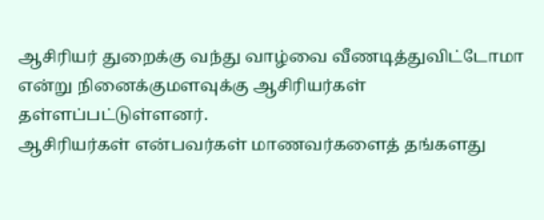ஆசிரியர் துறைக்கு வந்து வாழ்வை வீணடித்துவிட்டோமா என்று நினைக்குமளவுக்கு ஆசிரியர்கள் தள்ளப்பட்டுள்ளனர்.
ஆசிரியர்கள் என்பவர்கள் மாணவர்களைத் தங்களது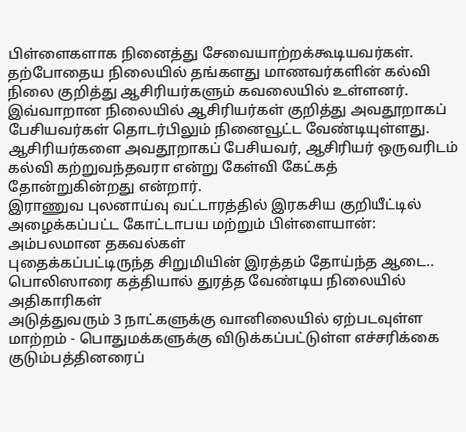பிள்ளைகளாக நினைத்து சேவையாற்றக்கூடியவர்கள். தற்போதைய நிலையில் தங்களது மாணவர்களின் கல்வி நிலை குறித்து ஆசிரியர்களும் கவலையில் உள்ளனர்.
இவ்வாறான நிலையில் ஆசிரியர்கள் குறித்து அவதூறாகப் பேசியவர்கள் தொடர்பிலும் நினைவூட்ட வேண்டியுள்ளது.
ஆசிரியர்களை அவதூறாகப் பேசியவர், ஆசிரியர் ஒருவரிடம் கல்வி கற்றுவந்தவரா என்று கேள்வி கேட்கத் தோன்றுகின்றது என்றார்.
இராணுவ புலனாய்வு வட்டாரத்தில் இரகசிய குறியீட்டில் அழைக்கப்பட்ட கோட்டாபய மற்றும் பிள்ளையான்: அம்பலமான தகவல்கள்
புதைக்கப்பட்டிருந்த சிறுமியின் இரத்தம் தோய்ந்த ஆடை.. பொலிஸாரை கத்தியால் துரத்த வேண்டிய நிலையில் அதிகாரிகள்
அடுத்துவரும் 3 நாட்களுக்கு வானிலையில் ஏற்படவுள்ள மாற்றம் - பொதுமக்களுக்கு விடுக்கப்பட்டுள்ள எச்சரிக்கை
குடும்பத்தினரைப்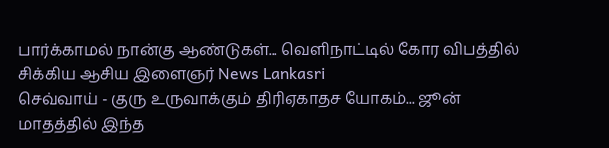பார்க்காமல் நான்கு ஆண்டுகள்... வெளிநாட்டில் கோர விபத்தில் சிக்கிய ஆசிய இளைஞர் News Lankasri
செவ்வாய் - குரு உருவாக்கும் திரிஏகாதச யோகம்... ஜூன் மாதத்தில் இந்த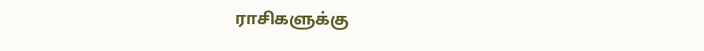ராசிகளுக்கு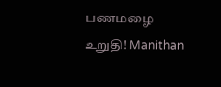பணமழை உறுதி! Manithan